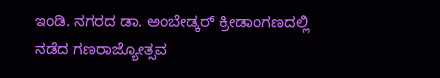ಇಂಡಿ. ನಗರದ ಡಾ. ಅಂಬೇಡ್ಕರ್ ಕ್ರೀಡಾಂಗಣದಲ್ಲಿ ನಡೆದ ಗಣರಾಜ್ಯೋತ್ಸವ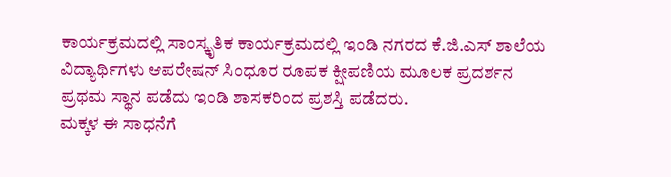ಕಾರ್ಯಕ್ರಮದಲ್ಲಿ ಸಾಂಸ್ಕೃತಿಕ ಕಾರ್ಯಕ್ರಮದಲ್ಲಿ ಇಂಡಿ ನಗರದ ಕೆ.ಜಿ.ಎಸ್ ಶಾಲೆಯ ವಿದ್ಯಾರ್ಥಿಗಳು ಆಪರೇಷನ್ ಸಿಂಧೂರ ರೂಪಕ ಕ್ಷೀಪಣಿಯ ಮೂಲಕ ಪ್ರದರ್ಶನ ಪ್ರಥಮ ಸ್ಥಾನ ಪಡೆದು ಇಂಡಿ ಶಾಸಕರಿಂದ ಪ್ರಶಸ್ತಿ ಪಡೆದರು.
ಮಕ್ಕಳ ಈ ಸಾಧನೆಗೆ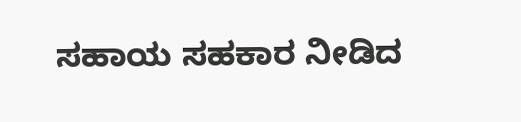ಸಹಾಯ ಸಹಕಾರ ನೀಡಿದ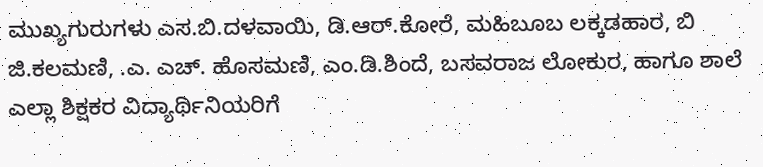ಮುಖ್ಯಗುರುಗಳು ಎಸ.ಬಿ.ದಳವಾಯಿ, ಡಿ.ಆರ್.ಕೋರೆ, ಮಹಿಬೂಬ ಲಕ್ಕಡಹಾರ, ಬಿ ಜಿ.ಕಲಮಣಿ, .ಎ. ಎಚ್. ಹೊಸಮಣಿ, ಎಂ.ಡಿ.ಶಿಂದೆ, ಬಸವರಾಜ ಲೋಕುರ, ಹಾಗೂ ಶಾಲೆ ಎಲ್ಲಾ ಶಿಕ್ಷಕರ ವಿದ್ಯಾರ್ಥಿನಿಯರಿಗೆ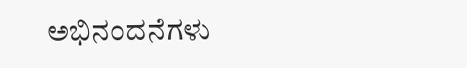ಅಭಿನಂದನೆಗಳು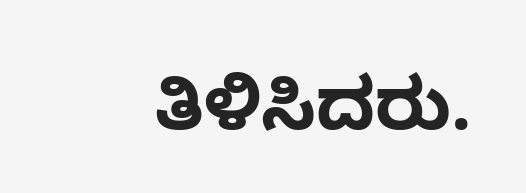ತಿಳಿಸಿದರು.